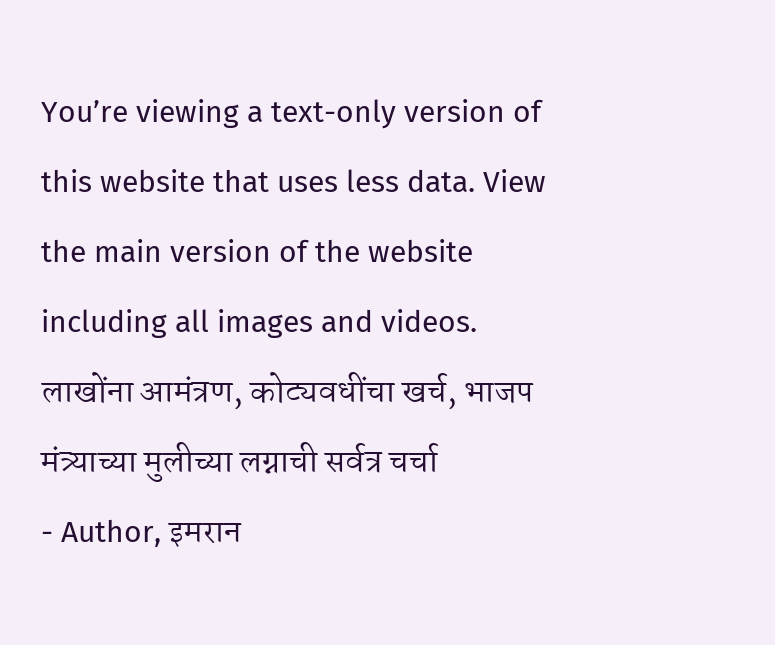You’re viewing a text-only version of this website that uses less data. View the main version of the website including all images and videos.
लाखोंना आमंत्रण, कोट्यवधींचा खर्च, भाजप मंत्र्याच्या मुलीच्या लग्नाची सर्वत्र चर्चा
- Author, इमरान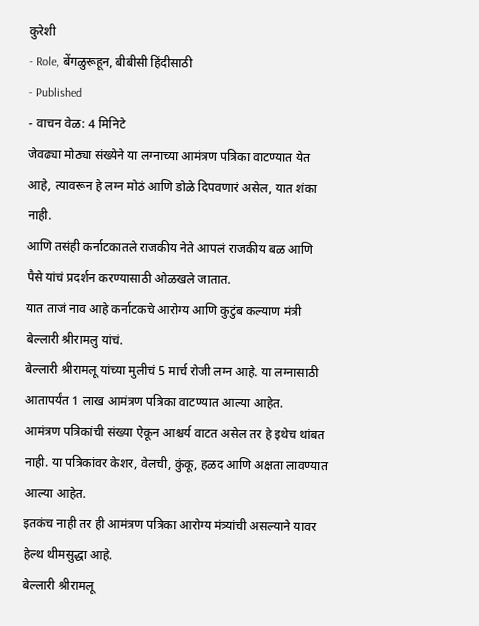कुरेशी
- Role, बेंगळुरूहून, बीबीसी हिंदीसाठी
- Published
- वाचन वेळ: 4 मिनिटे
जेवढ्या मोठ्या संख्येने या लग्नाच्या आमंत्रण पत्रिका वाटण्यात येत आहे, त्यावरून हे लग्न मोठं आणि डोळे दिपवणारं असेल, यात शंका नाही.
आणि तसंही कर्नाटकातले राजकीय नेते आपलं राजकीय बळ आणि पैसे यांचं प्रदर्शन करण्यासाठी ओळखले जातात.
यात ताजं नाव आहे कर्नाटकचे आरोग्य आणि कुटुंब कल्याण मंत्री बेल्लारी श्रीरामलु यांचं.
बेल्लारी श्रीरामलू यांच्या मुलीचं 5 मार्च रोजी लग्न आहे. या लग्नासाठी आतापर्यंत 1 लाख आमंत्रण पत्रिका वाटण्यात आल्या आहेत.
आमंत्रण पत्रिकांची संख्या ऐकून आश्चर्य वाटत असेल तर हे इथेच थांबत नाही. या पत्रिकांवर केशर, वेलची, कुंकू, हळद आणि अक्षता लावण्यात आल्या आहेत.
इतकंच नाही तर ही आमंत्रण पत्रिका आरोग्य मंत्र्यांची असल्याने यावर हेल्थ थीमसुद्धा आहे.
बेल्लारी श्रीरामलू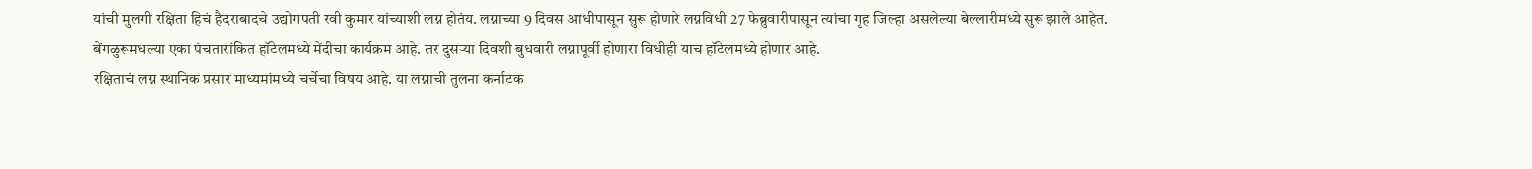यांची मुलगी रक्षिता हिचं हैदराबादचे उद्योगपती रवी कुमार यांच्याशी लग्न होतंय. लग्नाच्या 9 दिवस आधीपासून सुरू होणारे लग्नविधी 27 फेब्रुवारीपासून त्यांचा गृह जिल्हा असलेल्या बेल्लारीमध्ये सुरू झाले आहेत.
बेंगळुरूमधल्या एका पंचतारांकित हॉटेलमध्ये मेंदीचा कार्यक्रम आहे. तर दुसऱ्या दिवशी बुधवारी लग्नापूर्वी होणारा विधीही याच हॉटेलमध्ये होणार आहे.
रक्षिताचं लग्न स्थानिक प्रसार माध्यमांमध्ये चर्चेचा विषय आहे. या लग्नाची तुलना कर्नाटक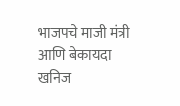भाजपचे माजी मंत्री आणि बेकायदा खनिज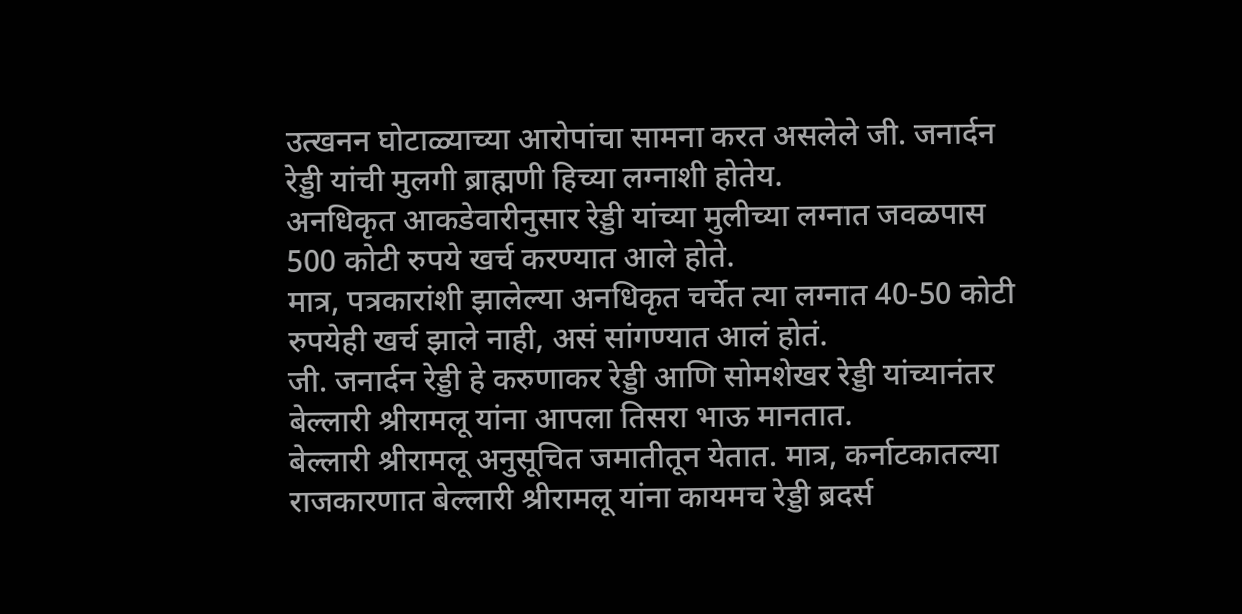उत्खनन घोटाळ्याच्या आरोपांचा सामना करत असलेले जी. जनार्दन रेड्डी यांची मुलगी ब्राह्मणी हिच्या लग्नाशी होतेय.
अनधिकृत आकडेवारीनुसार रेड्डी यांच्या मुलीच्या लग्नात जवळपास 500 कोटी रुपये खर्च करण्यात आले होते.
मात्र, पत्रकारांशी झालेल्या अनधिकृत चर्चेत त्या लग्नात 40-50 कोटी रुपयेही खर्च झाले नाही, असं सांगण्यात आलं होतं.
जी. जनार्दन रेड्डी हे करुणाकर रेड्डी आणि सोमशेखर रेड्डी यांच्यानंतर बेल्लारी श्रीरामलू यांना आपला तिसरा भाऊ मानतात.
बेल्लारी श्रीरामलू अनुसूचित जमातीतून येतात. मात्र, कर्नाटकातल्या राजकारणात बेल्लारी श्रीरामलू यांना कायमच रेड्डी ब्रदर्स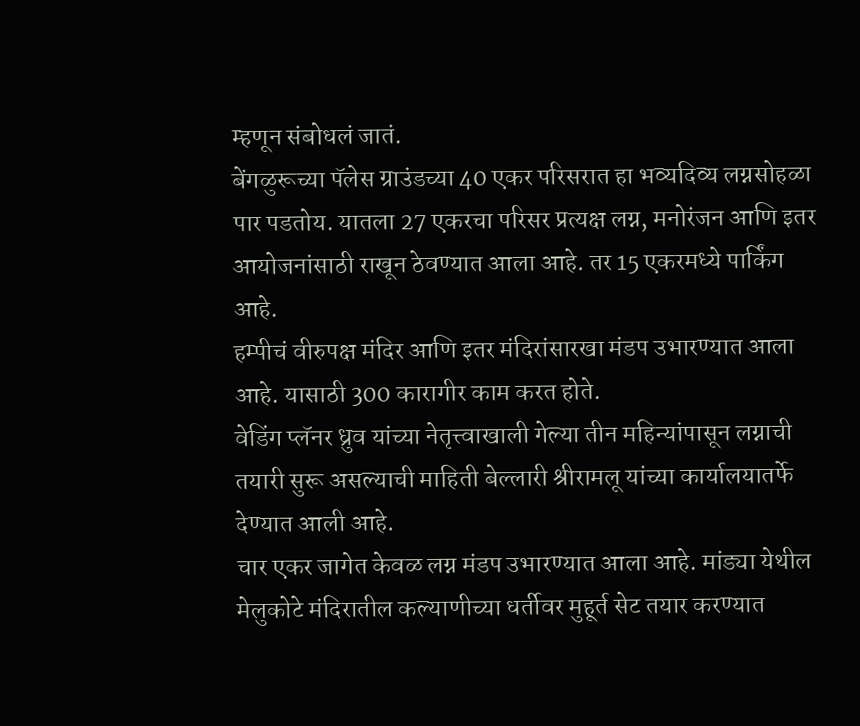म्हणून संबोधलं जातं.
बेंगळुरूच्या पॅलेस ग्राउंडच्या 40 एकर परिसरात हा भव्यदिव्य लग्नसोहळा पार पडतोय. यातला 27 एकरचा परिसर प्रत्यक्ष लग्न, मनोरंजन आणि इतर आयोजनांसाठी राखून ठेवण्यात आला आहे. तर 15 एकरमध्ये पार्किंग आहे.
हम्पीचं वीरुपक्ष मंदिर आणि इतर मंदिरांसारखा मंडप उभारण्यात आला आहे. यासाठी 300 कारागीर काम करत होते.
वेडिंग प्लॅनर ध्रुव यांच्या नेतृत्त्वाखाली गेल्या तीन महिन्यांपासून लग्नाची तयारी सुरू असल्याची माहिती बेल्लारी श्रीरामलू यांच्या कार्यालयातर्फे देण्यात आली आहे.
चार एकर जागेत केवळ लग्न मंडप उभारण्यात आला आहे. मांड्या येथील मेलुकोटे मंदिरातील कल्याणीच्या धर्तीवर मुहूर्त सेट तयार करण्यात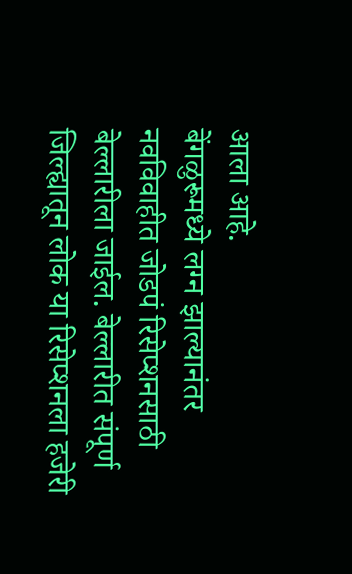आला आहे.
बेंगळुरूमध्ये लग्न झाल्यानंतर नवविवाहीत जोडपं रिसेप्शनसाठी बेल्लारीला जाईल. बेल्लारीत संपूर्ण जिल्ह्यातून लोक या रिसेप्शनला हजेरी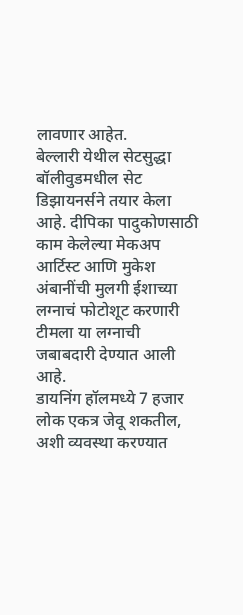लावणार आहेत.
बेल्लारी येथील सेटसुद्धा बॉलीवुडमधील सेट डिझायनर्सने तयार केला आहे. दीपिका पादुकोणसाठी काम केलेल्या मेकअप आर्टिस्ट आणि मुकेश अंबानींची मुलगी ईशाच्या लग्नाचं फोटोशूट करणारी टीमला या लग्नाची जबाबदारी देण्यात आली आहे.
डायनिंग हॉलमध्ये 7 हजार लोक एकत्र जेवू शकतील, अशी व्यवस्था करण्यात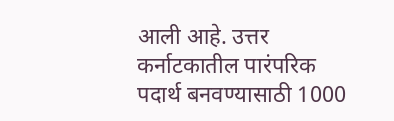आली आहे. उत्तर कर्नाटकातील पारंपरिक पदार्थ बनवण्यासाठी 1000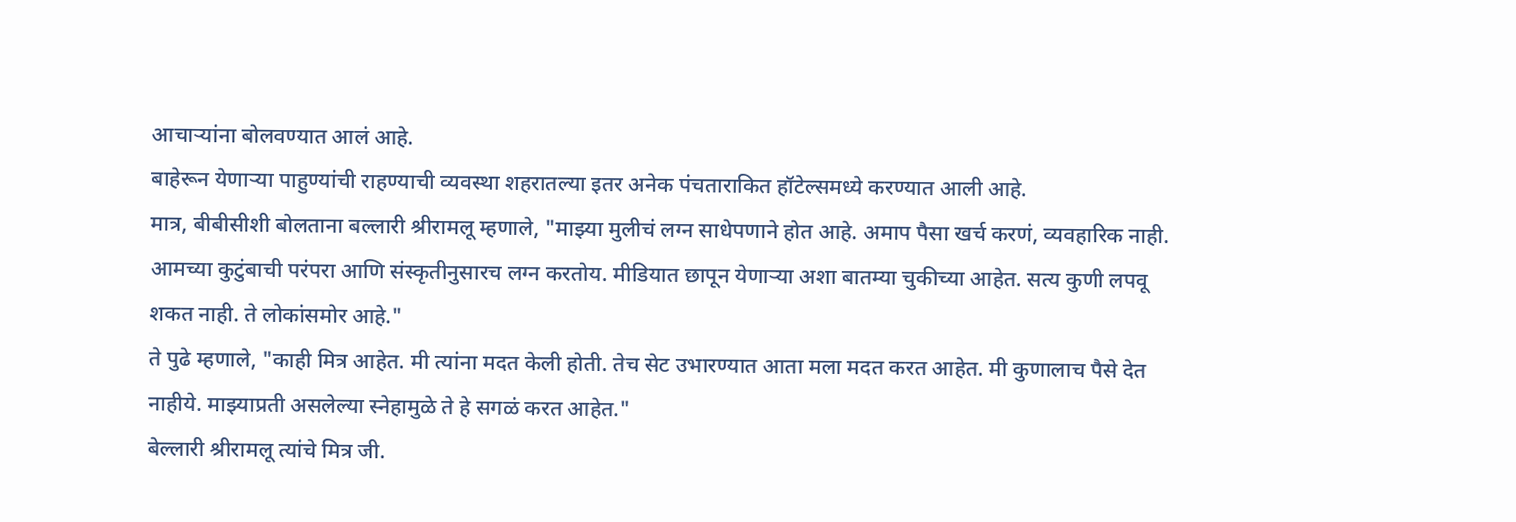आचाऱ्यांना बोलवण्यात आलं आहे.
बाहेरून येणाऱ्या पाहुण्यांची राहण्याची व्यवस्था शहरातल्या इतर अनेक पंचताराकित हॉटेल्समध्ये करण्यात आली आहे.
मात्र, बीबीसीशी बोलताना बल्लारी श्रीरामलू म्हणाले, "माझ्या मुलीचं लग्न साधेपणाने होत आहे. अमाप पैसा खर्च करणं, व्यवहारिक नाही. आमच्या कुटुंबाची परंपरा आणि संस्कृतीनुसारच लग्न करतोय. मीडियात छापून येणाऱ्या अशा बातम्या चुकीच्या आहेत. सत्य कुणी लपवू शकत नाही. ते लोकांसमोर आहे."
ते पुढे म्हणाले, "काही मित्र आहेत. मी त्यांना मदत केली होती. तेच सेट उभारण्यात आता मला मदत करत आहेत. मी कुणालाच पैसे देत नाहीये. माझ्याप्रती असलेल्या स्नेहामुळे ते हे सगळं करत आहेत."
बेल्लारी श्रीरामलू त्यांचे मित्र जी.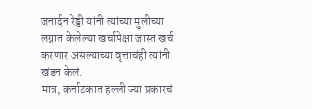जनार्दन रेड्डी यांनी त्यांच्या मुलीच्या लग्नात केलेल्या खर्चापेक्षा जास्त खर्च करणार असल्याच्या वृत्ताचंही त्यांनी खंडन केलं.
मात्र, कर्नाटकात हल्ली ज्या प्रकारचं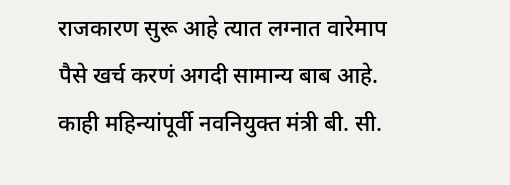राजकारण सुरू आहे त्यात लग्नात वारेमाप पैसे खर्च करणं अगदी सामान्य बाब आहे.
काही महिन्यांपूर्वी नवनियुक्त मंत्री बी. सी.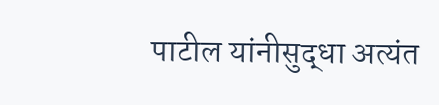पाटील यांनीसुद्धा अत्यंत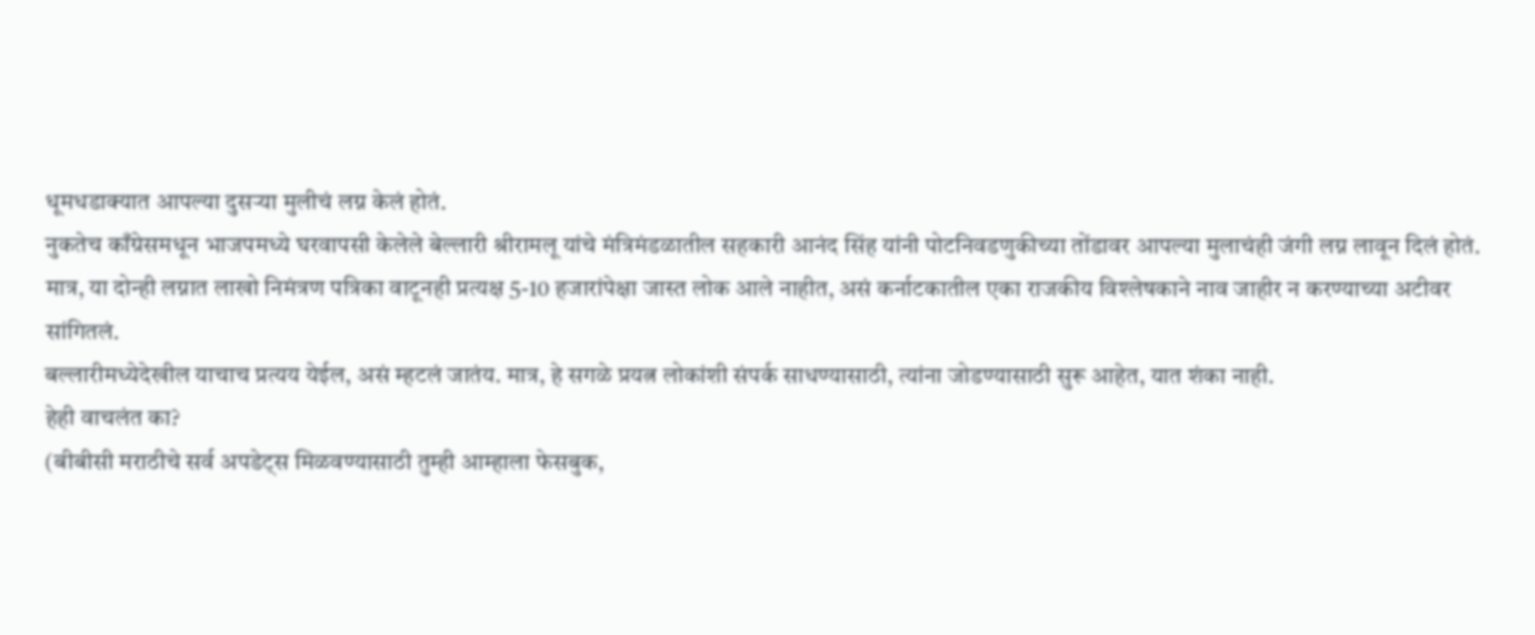धूमधडाक्यात आपल्या दुसऱ्या मुलीचं लग्न केलं होतं.
नुकतेच काँग्रेसमधून भाजपमध्ये घरवापसी केलेले बेल्लारी श्रीरामलू यांचे मंत्रिमंडळातील सहकारी आनंद सिंह यांनी पोटनिवडणुकीच्या तोंडावर आपल्या मुलाचंही जंगी लग्न लावून दिलं होतं.
मात्र, या दोन्ही लग्नात लाखो निमंत्रण पत्रिका वाटूनही प्रत्यक्ष 5-10 हजारांपेक्षा जास्त लोक आले नाहीत, असं कर्नाटकातील एका राजकीय विश्लेषकाने नाव जाहीर न करण्याच्या अटीवर सांगितलं.
बल्लारीमध्येदेखील याचाच प्रत्यय येईल, असं म्हटलं जातंय. मात्र, हे सगळे प्रयत्न लोकांशी संपर्क साधण्यासाठी, त्यांना जोडण्यासाठी सुरू आहेत, यात शंका नाही.
हेही वाचलंत का?
(बीबीसी मराठीचे सर्व अपडेट्स मिळवण्यासाठी तुम्ही आम्हाला फेसबुक,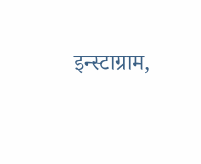इन्स्टाग्राम,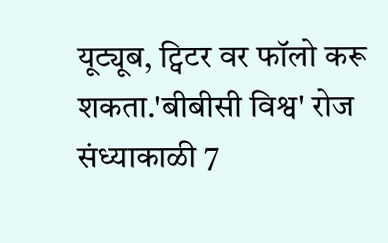यूट्यूब, ट्विटर वर फॉलो करू शकता.'बीबीसी विश्व' रोज संध्याकाळी 7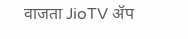वाजता JioTV ॲप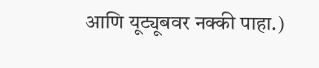आणि यूट्यूबवर नक्की पाहा.)